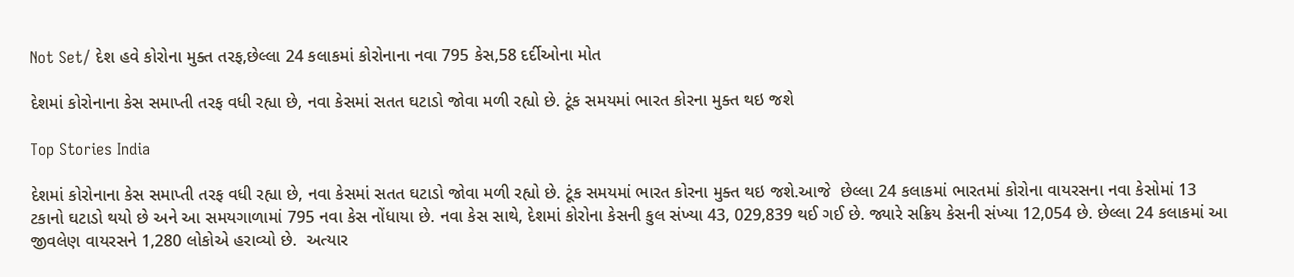Not Set/ દેશ હવે કોરોના મુક્ત તરફ,છેલ્લા 24 કલાકમાં કોરોનાના નવા 795 કેસ,58 દર્દીઓના મોત

દેશમાં કોરોનાના કેસ સમાપ્તી તરફ વધી રહ્યા છે, નવા કેસમાં સતત ઘટાડો જોવા મળી રહ્યો છે. ટૂંક સમયમાં ભારત કોરના મુક્ત થઇ જશે

Top Stories India

દેશમાં કોરોનાના કેસ સમાપ્તી તરફ વધી રહ્યા છે, નવા કેસમાં સતત ઘટાડો જોવા મળી રહ્યો છે. ટૂંક સમયમાં ભારત કોરના મુક્ત થઇ જશે.આજે  છેલ્લા 24 કલાકમાં ભારતમાં કોરોના વાયરસના નવા કેસોમાં 13 ટકાનો ઘટાડો થયો છે અને આ સમયગાળામાં 795 નવા કેસ નોંધાયા છે. નવા કેસ સાથે, દેશમાં કોરોના કેસની કુલ સંખ્યા 43, 029,839 થઈ ગઈ છે. જ્યારે સક્રિય કેસની સંખ્યા 12,054 છે. છેલ્લા 24 કલાકમાં આ જીવલેણ વાયરસને 1,280 લોકોએ હરાવ્યો છે.  અત્યાર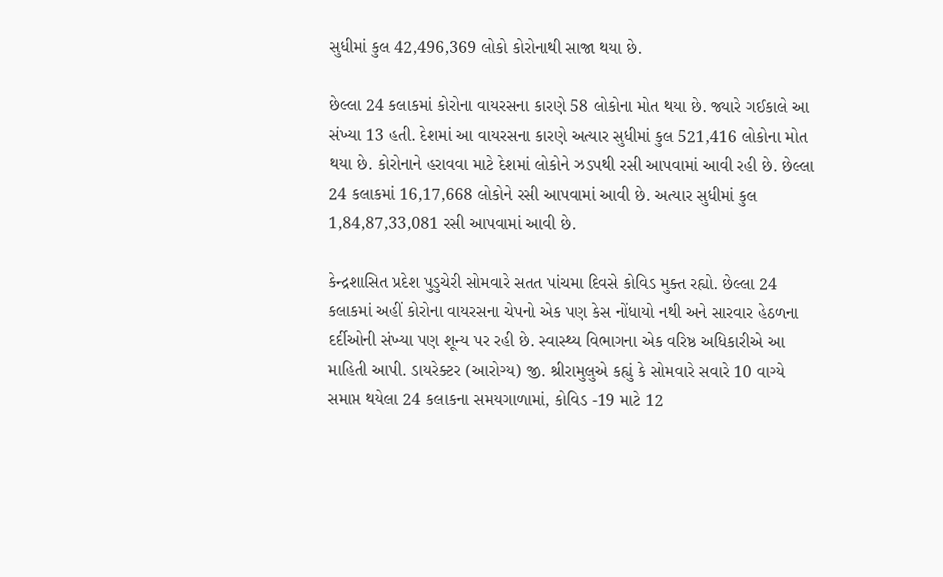સુધીમાં કુલ 42,496,369 લોકો કોરોનાથી સાજા થયા છે.

છેલ્લા 24 કલાકમાં કોરોના વાયરસના કારણે 58 લોકોના મોત થયા છે. જ્યારે ગઈકાલે આ સંખ્યા 13 હતી. દેશમાં આ વાયરસના કારણે અત્યાર સુધીમાં કુલ 521,416 લોકોના મોત થયા છે. કોરોનાને હરાવવા માટે દેશમાં લોકોને ઝડપથી રસી આપવામાં આવી રહી છે. છેલ્લા 24 કલાકમાં 16,17,668 લોકોને રસી આપવામાં આવી છે. અત્યાર સુધીમાં કુલ 1,84,87,33,081 રસી આપવામાં આવી છે.

કેન્દ્રશાસિત પ્રદેશ પુડુચેરી સોમવારે સતત પાંચમા દિવસે કોવિડ મુક્ત રહ્યો. છેલ્લા 24 કલાકમાં અહીં કોરોના વાયરસના ચેપનો એક પણ કેસ નોંધાયો નથી અને સારવાર હેઠળના દર્દીઓની સંખ્યા પણ શૂન્ય પર રહી છે. સ્વાસ્થ્ય વિભાગના એક વરિષ્ઠ અધિકારીએ આ માહિતી આપી. ડાયરેક્ટર (આરોગ્ય) જી. શ્રીરામુલુએ કહ્યું કે સોમવારે સવારે 10 વાગ્યે સમાપ્ત થયેલા 24 કલાકના સમયગાળામાં, કોવિડ -19 માટે 12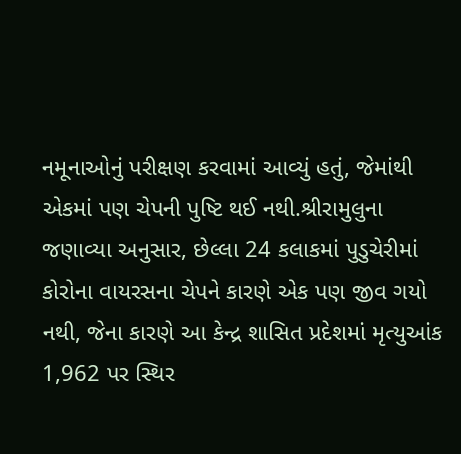નમૂનાઓનું પરીક્ષણ કરવામાં આવ્યું હતું, જેમાંથી એકમાં પણ ચેપની પુષ્ટિ થઈ નથી.શ્રીરામુલુના જણાવ્યા અનુસાર, છેલ્લા 24 કલાકમાં પુડુચેરીમાં કોરોના વાયરસના ચેપને કારણે એક પણ જીવ ગયો નથી, જેના કારણે આ કેન્દ્ર શાસિત પ્રદેશમાં મૃત્યુઆંક 1,962 પર સ્થિર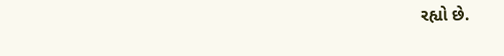રહ્યો છે.